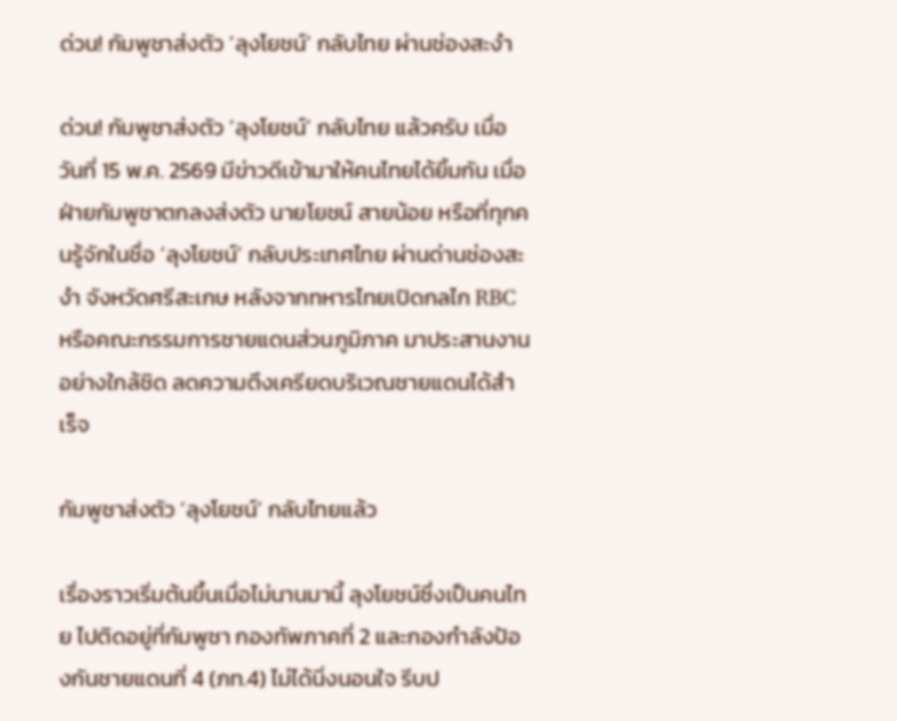ด่วน! กัมพูชาส่งตัว ‘ลุงโยชน์’ กลับไทย ผ่านช่องสะงำ

ด่วน! กัมพูชาส่งตัว ‘ลุงโยชน์’ กลับไทย แล้วครับ เมื่อวันที่ 15 พ.ค. 2569 มีข่าวดีเข้ามาให้คนไทยได้ยิ้มกัน เมื่อฝ่ายกัมพูชาตกลงส่งตัว นายโยชน์ สายน้อย หรือที่ทุกคนรู้จักในชื่อ ‘ลุงโยชน์’ กลับประเทศไทย ผ่านด่านช่องสะงำ จังหวัดศรีสะเกษ หลังจากทหารไทยเปิดกลไก RBC หรือคณะกรรมการชายแดนส่วนภูมิภาค มาประสานงานอย่างใกล้ชิด ลดความตึงเครียดบริเวณชายแดนได้สำเร็จ

กัมพูชาส่งตัว ‘ลุงโยชน์’ กลับไทยแล้ว

เรื่องราวเริ่มต้นขึ้นเมื่อไม่นานมานี้ ลุงโยชน์ซึ่งเป็นคนไทย ไปติดอยู่ที่กัมพูชา กองทัพภาคที่ 2 และกองกำลังป้องกันชายแดนที่ 4 (ภท.4) ไม่ได้นิ่งนอนใจ รีบป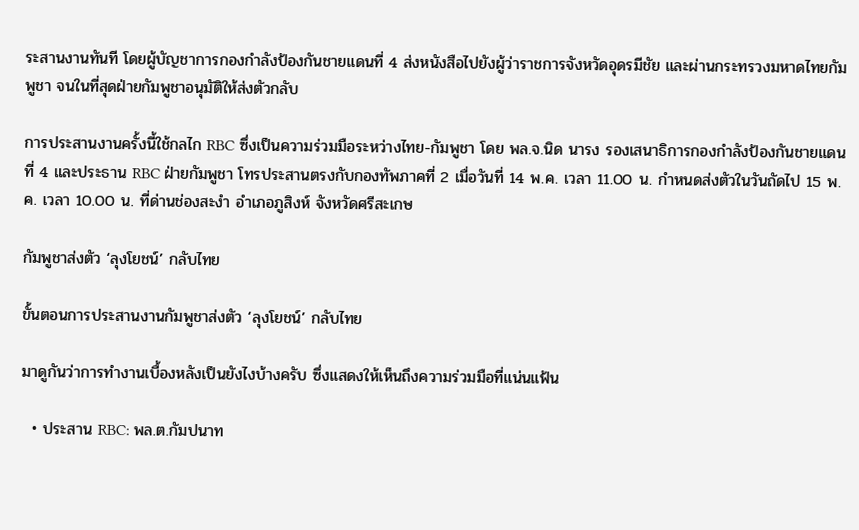ระสานงานทันที โดยผู้บัญชาการกองกำลังป้องกันชายแดนที่ 4 ส่งหนังสือไปยังผู้ว่าราชการจังหวัดอุดรมีชัย และผ่านกระทรวงมหาดไทยกัมพูชา จนในที่สุดฝ่ายกัมพูชาอนุมัติให้ส่งตัวกลับ

การประสานงานครั้งนี้ใช้กลไก RBC ซึ่งเป็นความร่วมมือระหว่างไทย-กัมพูชา โดย พล.จ.นิด นารง รองเสนาธิการกองกำลังป้องกันชายแดนที่ 4 และประธาน RBC ฝ่ายกัมพูชา โทรประสานตรงกับกองทัพภาคที่ 2 เมื่อวันที่ 14 พ.ค. เวลา 11.00 น. กำหนดส่งตัวในวันถัดไป 15 พ.ค. เวลา 10.00 น. ที่ด่านช่องสะงำ อำเภอภูสิงห์ จังหวัดศรีสะเกษ

กัมพูชาส่งตัว ‘ลุงโยชน์’ กลับไทย

ขั้นตอนการประสานงานกัมพูชาส่งตัว ‘ลุงโยชน์’ กลับไทย

มาดูกันว่าการทำงานเบื้องหลังเป็นยังไงบ้างครับ ซึ่งแสดงให้เห็นถึงความร่วมมือที่แน่นแฟ้น

  • ประสาน RBC: พล.ต.กัมปนาท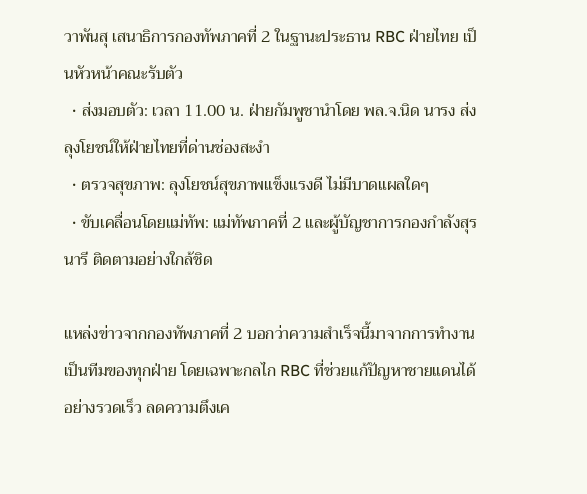วาพันสุ เสนาธิการกองทัพภาคที่ 2 ในฐานะประธาน RBC ฝ่ายไทย เป็นหัวหน้าคณะรับตัว
  • ส่งมอบตัว: เวลา 11.00 น. ฝ่ายกัมพูชานำโดย พล.จ.นิด นารง ส่งลุงโยชน์ให้ฝ่ายไทยที่ด่านช่องสะงำ
  • ตรวจสุขภาพ: ลุงโยชน์สุขภาพแข็งแรงดี ไม่มีบาดแผลใดๆ
  • ขับเคลื่อนโดยแม่ทัพ: แม่ทัพภาคที่ 2 และผู้บัญชาการกองกำลังสุรนารี ติดตามอย่างใกล้ชิด

แหล่งข่าวจากกองทัพภาคที่ 2 บอกว่าความสำเร็จนี้มาจากการทำงานเป็นทีมของทุกฝ่าย โดยเฉพาะกลไก RBC ที่ช่วยแก้ปัญหาชายแดนได้อย่างรวดเร็ว ลดความตึงเค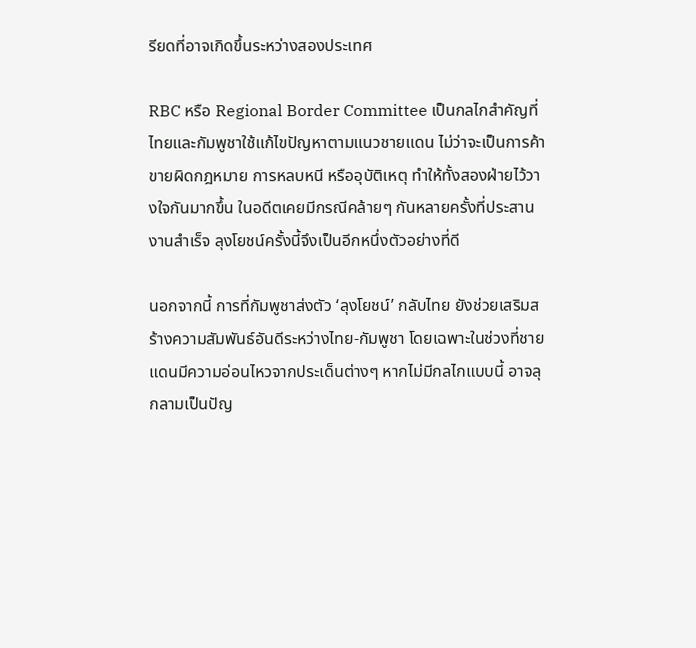รียดที่อาจเกิดขึ้นระหว่างสองประเทศ

RBC หรือ Regional Border Committee เป็นกลไกสำคัญที่ไทยและกัมพูชาใช้แก้ไขปัญหาตามแนวชายแดน ไม่ว่าจะเป็นการค้าขายผิดกฎหมาย การหลบหนี หรืออุบัติเหตุ ทำให้ทั้งสองฝ่ายไว้วางใจกันมากขึ้น ในอดีตเคยมีกรณีคล้ายๆ กันหลายครั้งที่ประสานงานสำเร็จ ลุงโยชน์ครั้งนี้จึงเป็นอีกหนึ่งตัวอย่างที่ดี

นอกจากนี้ การที่กัมพูชาส่งตัว ‘ลุงโยชน์’ กลับไทย ยังช่วยเสริมสร้างความสัมพันธ์อันดีระหว่างไทย-กัมพูชา โดยเฉพาะในช่วงที่ชายแดนมีความอ่อนไหวจากประเด็นต่างๆ หากไม่มีกลไกแบบนี้ อาจลุกลามเป็นปัญ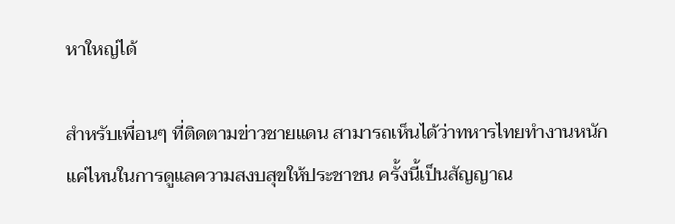หาใหญ่ได้

สำหรับเพื่อนๆ ที่ติดตามข่าวชายแดน สามารถเห็นได้ว่าทหารไทยทำงานหนักแค่ไหนในการดูแลความสงบสุขให้ประชาชน ครั้งนี้เป็นสัญญาณ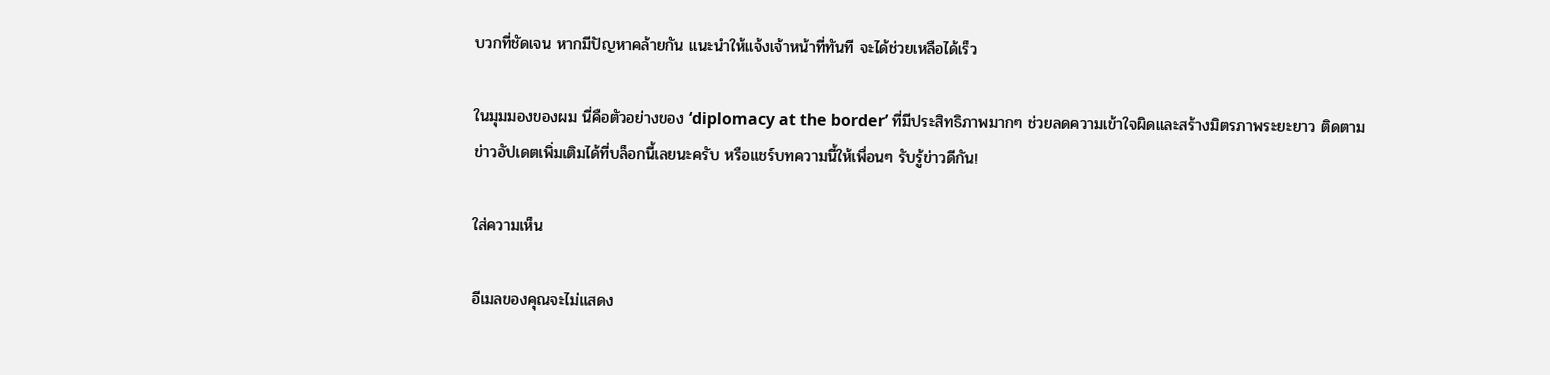บวกที่ชัดเจน หากมีปัญหาคล้ายกัน แนะนำให้แจ้งเจ้าหน้าที่ทันที จะได้ช่วยเหลือได้เร็ว

ในมุมมองของผม นี่คือตัวอย่างของ ‘diplomacy at the border’ ที่มีประสิทธิภาพมากๆ ช่วยลดความเข้าใจผิดและสร้างมิตรภาพระยะยาว ติดตามข่าวอัปเดตเพิ่มเติมได้ที่บล็อกนี้เลยนะครับ หรือแชร์บทความนี้ให้เพื่อนๆ รับรู้ข่าวดีกัน!

ใส่ความเห็น

อีเมลของคุณจะไม่แสดง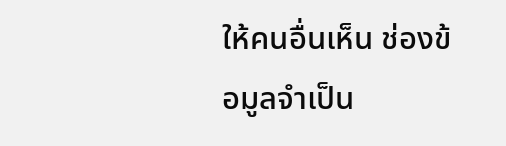ให้คนอื่นเห็น ช่องข้อมูลจำเป็น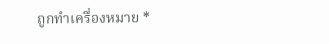ถูกทำเครื่องหมาย *